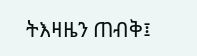ትእዛዜን ጠብቅ፤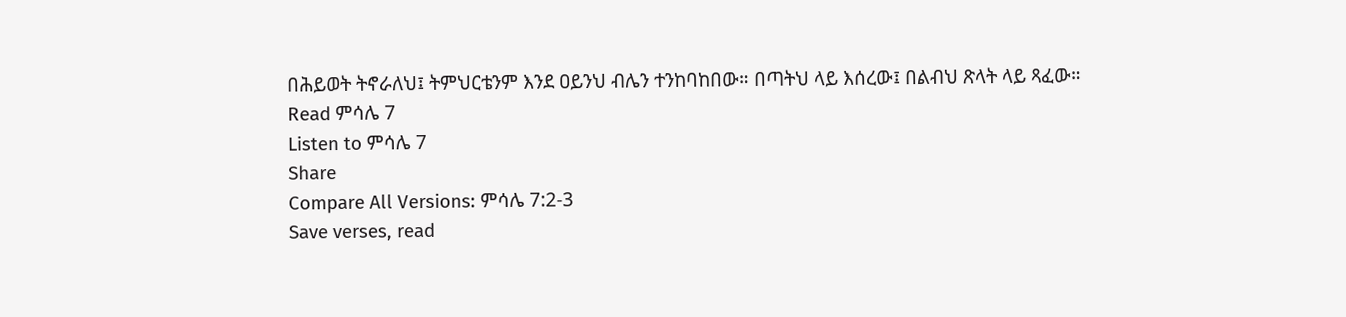በሕይወት ትኖራለህ፤ ትምህርቴንም እንደ ዐይንህ ብሌን ተንከባከበው። በጣትህ ላይ እሰረው፤ በልብህ ጽላት ላይ ጻፈው።
Read ምሳሌ 7
Listen to ምሳሌ 7
Share
Compare All Versions: ምሳሌ 7:2-3
Save verses, read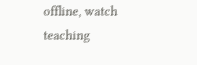offline, watch teaching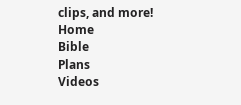clips, and more!
Home
Bible
Plans
Videos